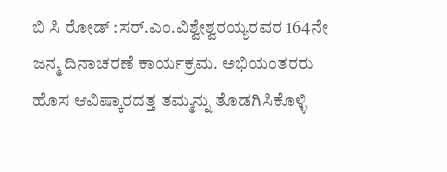ಬಿ ಸಿ ರೋಡ್ :ಸ‌ರ್.ಎಂ.ವಿಶ್ವೇಶ್ವರಯ್ಯರವರ 164ನೇ ಜನ್ಮ ದಿನಾಚರಣೆ ಕಾರ್ಯಕ್ರಮ. ಅಭಿಯಂತರರು ಹೊಸ ಆವಿಷ್ಕಾರದತ್ತ ತಮ್ಮನ್ನು ತೊಡಗಿಸಿಕೊಳ್ಳಿ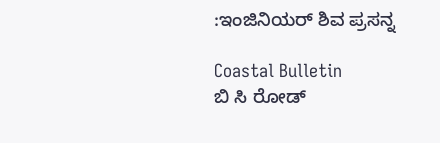:ಇಂಜಿನಿಯರ್ ಶಿವ ಪ್ರಸನ್ನ

Coastal Bulletin
ಬಿ ಸಿ ರೋಡ್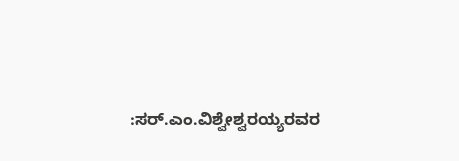:ಸ‌ರ್.ಎಂ.ವಿಶ್ವೇಶ್ವರಯ್ಯರವರ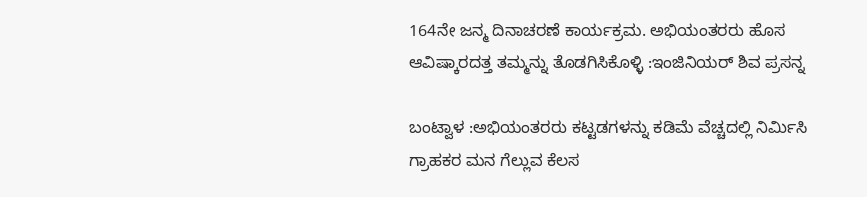164ನೇ ಜನ್ಮ ದಿನಾಚರಣೆ ಕಾರ್ಯಕ್ರಮ. ಅಭಿಯಂತರರು ಹೊಸ ಆವಿಷ್ಕಾರದತ್ತ ತಮ್ಮನ್ನು ತೊಡಗಿಸಿಕೊಳ್ಳಿ :ಇಂಜಿನಿಯರ್ ಶಿವ ಪ್ರಸನ್ನ

ಬಂಟ್ವಾಳ :ಅಭಿಯಂತರರು ಕಟ್ಟಡಗಳನ್ನು ಕಡಿಮೆ ವೆಚ್ಚದಲ್ಲಿ ನಿರ್ಮಿಸಿ ಗ್ರಾಹಕರ ಮನ ಗೆಲ್ಲುವ ಕೆಲಸ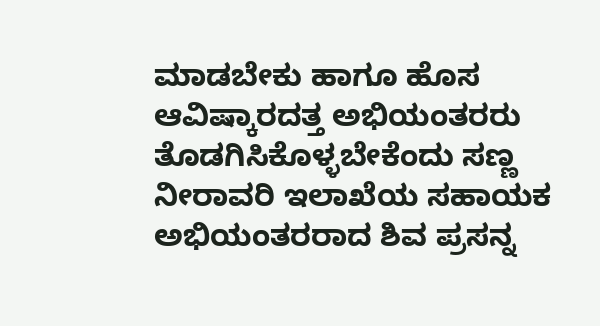ಮಾಡಬೇಕು ಹಾಗೂ ಹೊಸ ಆವಿಷ್ಕಾರದತ್ತ ಅಭಿಯಂತರರು ತೊಡಗಿಸಿಕೊಳ್ಳಬೇಕೆಂದು ಸಣ್ಣ ನೀರಾವರಿ ಇಲಾಖೆಯ ಸಹಾಯಕ ಅಭಿಯಂತರರಾದ ಶಿವ ಪ್ರಸನ್ನ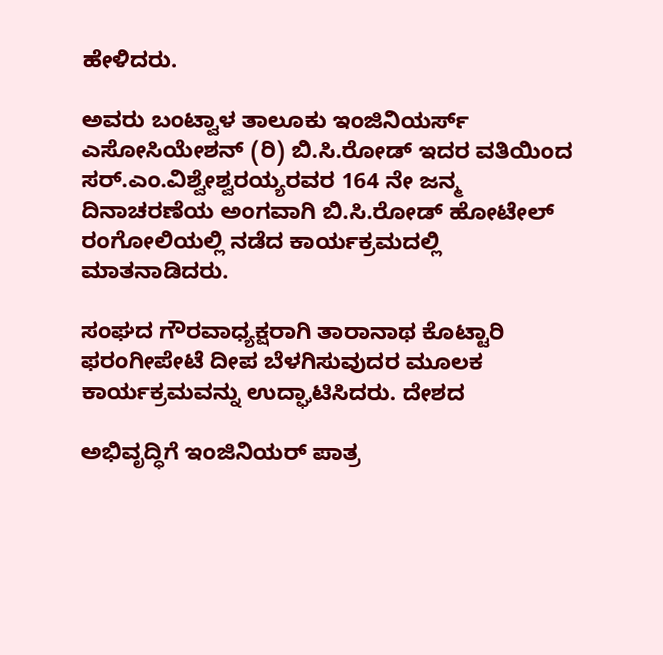ಹೇಳಿದರು.

ಅವರು ಬಂಟ್ವಾಳ ತಾಲೂಕು ಇಂಜಿನಿಯರ್ಸ್ ಎಸೋಸಿಯೇಶನ್ (ರಿ) ಬಿ.ಸಿ.ರೋಡ್ ಇದರ ವತಿಯಿಂದ ಸ‌ರ್.ಎಂ.ವಿಶ್ವೇಶ್ವರಯ್ಯರವರ 164 ನೇ ಜನ್ಮ ದಿನಾಚರಣೆಯ ಅಂಗವಾಗಿ ಬಿ.ಸಿ.ರೋಡ್ ಹೋಟೇಲ್ ರಂಗೋಲಿಯಲ್ಲಿ ನಡೆದ ಕಾರ್ಯಕ್ರಮದಲ್ಲಿ ಮಾತನಾಡಿದರು.

ಸಂಘದ ಗೌರವಾಧ್ಯಕ್ಷರಾಗಿ ತಾರಾನಾಥ ಕೊಟ್ಟಾರಿ ಫರಂಗೀಪೇಟೆ ದೀಪ ಬೆಳಗಿಸುವುದರ ಮೂಲಕ ಕಾರ್ಯಕ್ರಮವನ್ನು ಉದ್ಘಾಟಿಸಿದರು. ದೇಶದ

ಅಭಿವೃದ್ಧಿಗೆ ಇಂಜಿನಿಯರ್ ಪಾತ್ರ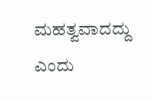ಮಹತ್ವವಾದದ್ದು ಎಂದು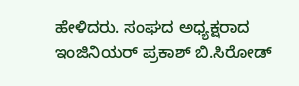ಹೇಳಿದರು. ಸಂಘದ ಅಧ್ಯಕ್ಷರಾದ ಇಂಜಿನಿಯರ್ ಪ್ರಕಾಶ್ ಬಿ.ಸಿರೋಡ್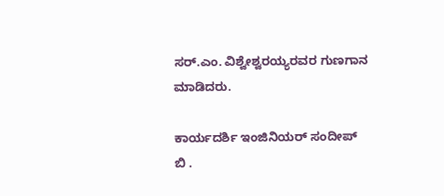ಸರ್.ಎಂ. ವಿಶ್ವೇಶ್ವರಯ್ಯರವರ ಗುಣಗಾನ ಮಾಡಿದರು.

ಕಾರ್ಯದರ್ಶಿ ಇಂಜಿನಿಯರ್ ಸಂದೀಪ್ ಬಿ .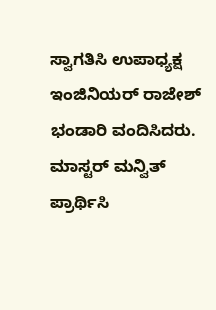ಸ್ವಾಗತಿಸಿ ಉಪಾಧ್ಯಕ್ಷ ಇಂಜಿನಿಯರ್ ರಾಜೇಶ್ ಭಂಡಾರಿ ವಂದಿಸಿದರು. ಮಾಸ್ಟರ್ ಮನ್ವಿತ್ ಪ್ರಾರ್ಥಿಸಿ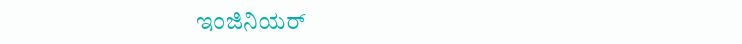ಇಂಜಿನಿಯರ್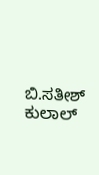ಬಿ.ಸತೀಶ್ ಕುಲಾಲ್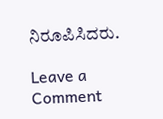ನಿರೂಪಿಸಿದರು.

Leave a Comment